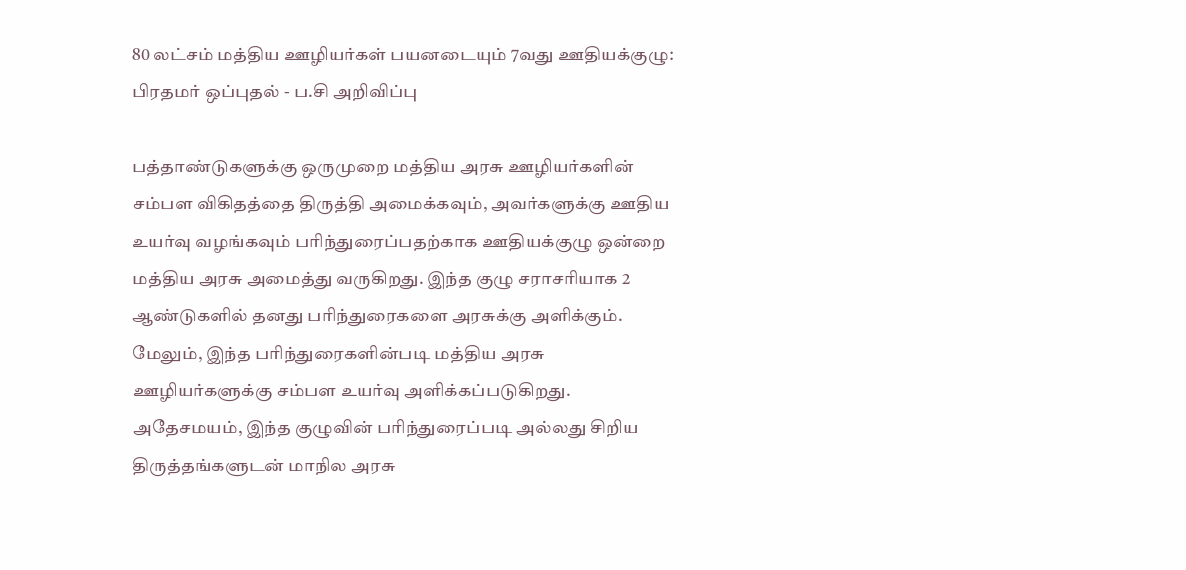80 லட்சம் மத்திய ஊழியர்கள் பயனடையும் 7வது ஊதியக்குழு: பிரதமர் ஒப்புதல் - ப.சி அறிவிப்பு

பத்தாண்டுகளுக்கு ஒருமுறை மத்திய அரசு ஊழியர்களின் சம்பள விகிதத்தை திருத்தி அமைக்கவும், அவர்களுக்கு ஊதிய உயர்வு வழங்கவும் பரிந்துரைப்பதற்காக ஊதியக்குழு ஒன்றை மத்திய அரசு அமைத்து வருகிறது. இந்த குழு சராசரியாக 2 ஆண்டுகளில் தனது பரிந்துரைகளை அரசுக்கு அளிக்கும்.
மேலும், இந்த பரிந்துரைகளின்படி மத்திய அரசு ஊழியர்களுக்கு சம்பள உயர்வு அளிக்கப்படுகிறது. அதேசமயம், இந்த குழுவின் பரிந்துரைப்படி அல்லது சிறிய திருத்தங்களுடன் மாநில அரசு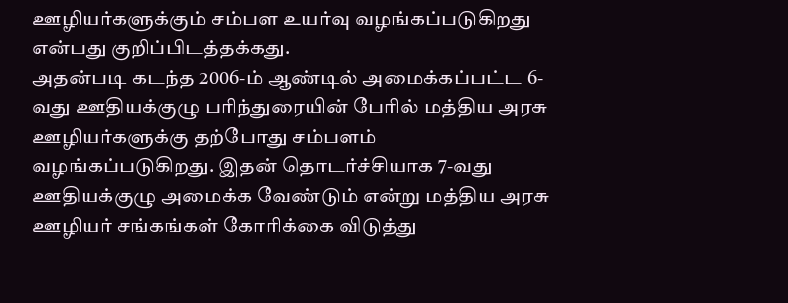ஊழியர்களுக்கும் சம்பள உயர்வு வழங்கப்படுகிறது என்பது குறிப்பிடத்தக்கது.
அதன்படி கடந்த 2006-ம் ஆண்டில் அமைக்கப்பட்ட 6-வது ஊதியக்குழு பரிந்துரையின் பேரில் மத்திய அரசு ஊழியர்களுக்கு தற்போது சம்பளம் வழங்கப்படுகிறது. இதன் தொடர்ச்சியாக 7-வது ஊதியக்குழு அமைக்க வேண்டும் என்று மத்திய அரசு ஊழியர் சங்கங்கள் கோரிக்கை விடுத்து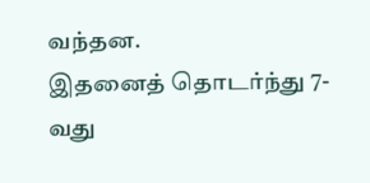வந்தன.
இதனைத் தொடர்ந்து 7-வது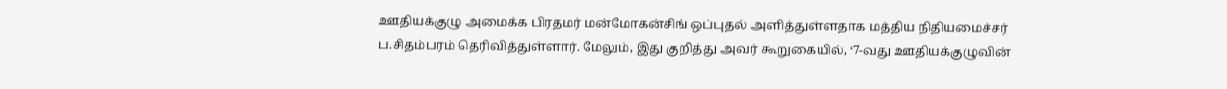ஊதியக்குழு அமைக்க பிரதமர் மன்மோகன்சிங் ஒப்புதல் அளித்துள்ளதாக மத்திய நிதியமைச்சர் ப.சிதம்பரம் தெரிவித்துள்ளார். மேலும், இது குறித்து அவர் கூறுகையில், ‘7-வது ஊதியக்குழுவின்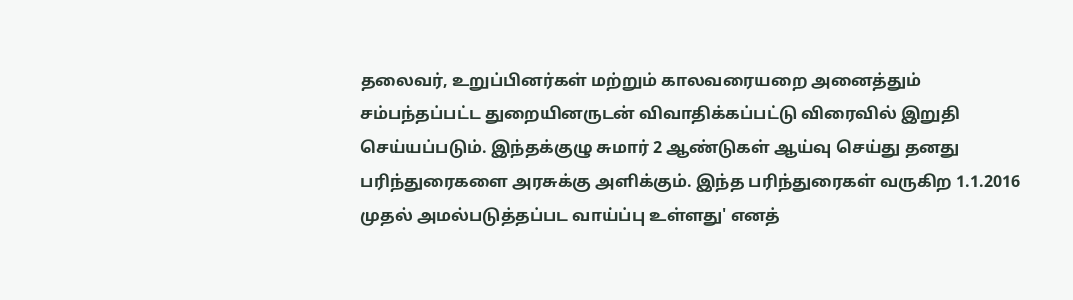தலைவர், உறுப்பினர்கள் மற்றும் காலவரையறை அனைத்தும் சம்பந்தப்பட்ட துறையினருடன் விவாதிக்கப்பட்டு விரைவில் இறுதி செய்யப்படும். இந்தக்குழு சுமார் 2 ஆண்டுகள் ஆய்வு செய்து தனது பரிந்துரைகளை அரசுக்கு அளிக்கும். இந்த பரிந்துரைகள் வருகிற 1.1.2016 முதல் அமல்படுத்தப்பட வாய்ப்பு உள்ளது' எனத்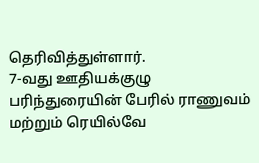தெரிவித்துள்ளார்.
7-வது ஊதியக்குழு பரிந்துரையின் பேரில் ராணுவம் மற்றும் ரெயில்வே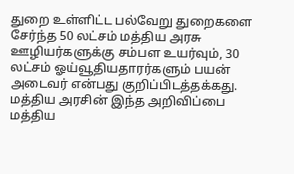துறை உள்ளிட்ட பல்வேறு துறைகளை சேர்ந்த 50 லட்சம் மத்திய அரசு ஊழியர்களுக்கு சம்பள உயர்வும், 30 லட்சம் ஓய்வூதியதாரர்களும் பயன் அடைவர் என்பது குறிப்பிடத்தக்கது.
மத்திய அரசின் இந்த அறிவிப்பை மத்திய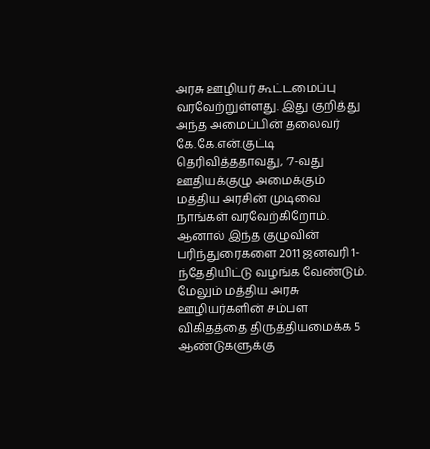அரசு ஊழியர் கூட்டமைப்பு வரவேற்றுள்ளது. இது குறித்து அந்த அமைப்பின் தலைவர் கே.கே.என்.குட்டி தெரிவித்ததாவது, ‘7-வது ஊதியக்குழு அமைக்கும் மத்திய அரசின் முடிவை நாங்கள் வரவேற்கிறோம். ஆனால் இந்த குழுவின் பரிந்துரைகளை 2011 ஜனவரி 1-ந்தேதியிட்டு வழங்க வேண்டும்.
மேலும் மத்திய அரசு ஊழியர்களின் சம்பள விகிதத்தை திருத்தியமைக்க 5 ஆண்டுகளுக்கு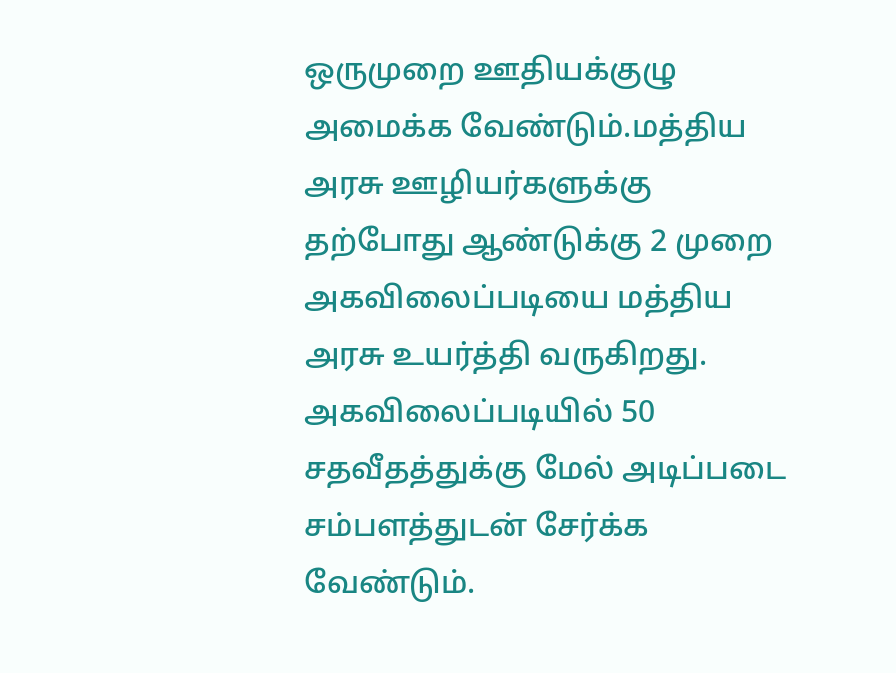ஒருமுறை ஊதியக்குழு அமைக்க வேண்டும்.மத்திய அரசு ஊழியர்களுக்கு தற்போது ஆண்டுக்கு 2 முறை அகவிலைப்படியை மத்திய அரசு உயர்த்தி வருகிறது. அகவிலைப்படியில் 50 சதவீதத்துக்கு மேல் அடிப்படை சம்பளத்துடன் சேர்க்க வேண்டும்.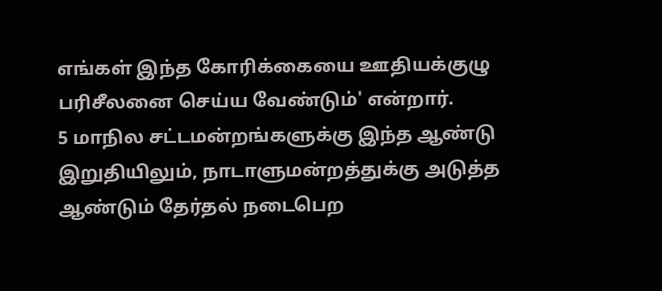எங்கள் இந்த கோரிக்கையை ஊதியக்குழு பரிசீலனை செய்ய வேண்டும்' என்றார்.
5 மாநில சட்டமன்றங்களுக்கு இந்த ஆண்டு இறுதியிலும், நாடாளுமன்றத்துக்கு அடுத்த ஆண்டும் தேர்தல் நடைபெற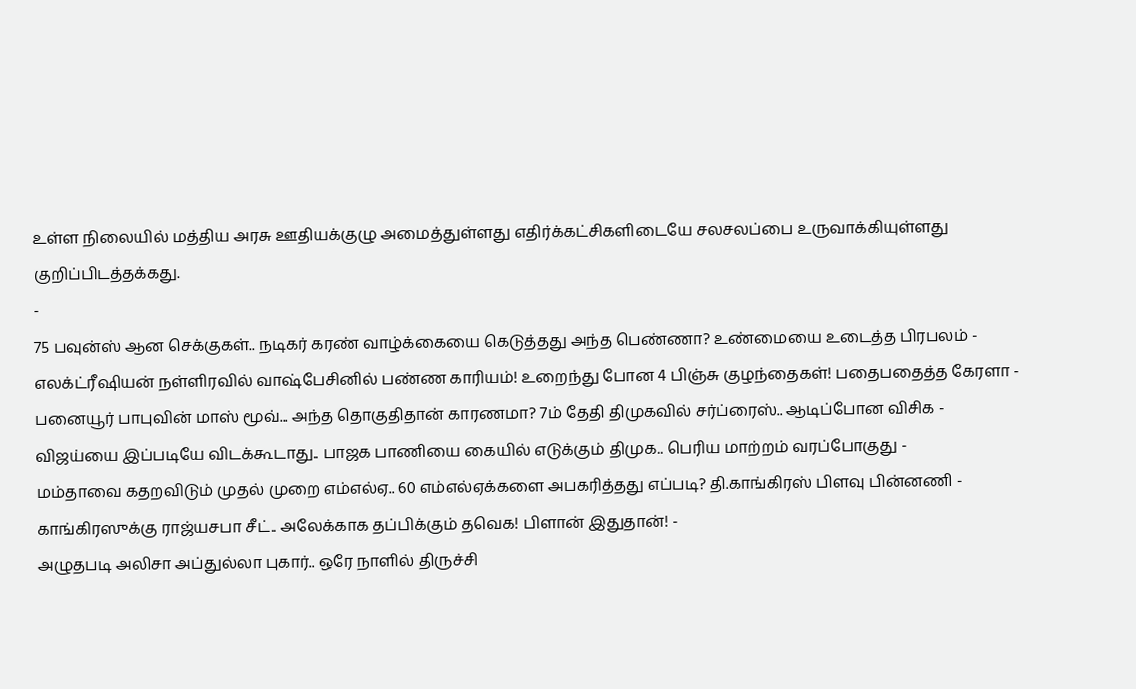உள்ள நிலையில் மத்திய அரசு ஊதியக்குழு அமைத்துள்ளது எதிர்க்கட்சிகளிடையே சலசலப்பை உருவாக்கியுள்ளது குறிப்பிடத்தக்கது.
-
75 பவுன்ஸ் ஆன செக்குகள்.. நடிகர் கரண் வாழ்க்கையை கெடுத்தது அந்த பெண்ணா? உண்மையை உடைத்த பிரபலம் -
எலக்ட்ரீஷியன் நள்ளிரவில் வாஷ்பேசினில் பண்ண காரியம்! உறைந்து போன 4 பிஞ்சு குழந்தைகள்! பதைபதைத்த கேரளா -
பனையூர் பாபுவின் மாஸ் மூவ்... அந்த தொகுதிதான் காரணமா? 7ம் தேதி திமுகவில் சர்ப்ரைஸ்.. ஆடிப்போன விசிக -
விஜய்யை இப்படியே விடக்கூடாது.. பாஜக பாணியை கையில் எடுக்கும் திமுக.. பெரிய மாற்றம் வரப்போகுது -
மம்தாவை கதறவிடும் முதல் முறை எம்எல்ஏ.. 60 எம்எல்ஏக்களை அபகரித்தது எப்படி? தி.காங்கிரஸ் பிளவு பின்னணி -
காங்கிரஸுக்கு ராஜ்யசபா சீட்.. அலேக்காக தப்பிக்கும் தவெக! பிளான் இதுதான்! -
அழுதபடி அலிசா அப்துல்லா புகார்.. ஒரே நாளில் திருச்சி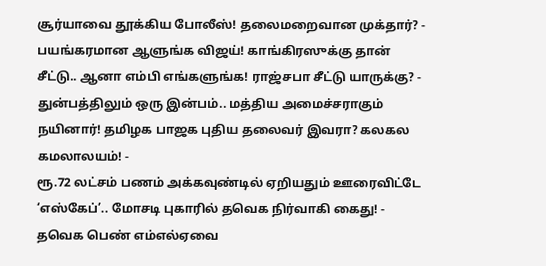சூர்யாவை தூக்கிய போலீஸ்! தலைமறைவான முக்தார்? -
பயங்கரமான ஆளுங்க விஜய்! காங்கிரஸுக்கு தான் சீட்டு.. ஆனா எம்பி எங்களுங்க! ராஜ்சபா சீட்டு யாருக்கு? -
துன்பத்திலும் ஒரு இன்பம்.. மத்திய அமைச்சராகும் நயினார்! தமிழக பாஜக புதிய தலைவர் இவரா? கலகல கமலாலயம்! -
ரூ.72 லட்சம் பணம் அக்கவுண்டில் ஏறியதும் ஊரைவிட்டே ‘எஸ்கேப்’.. மோசடி புகாரில் தவெக நிர்வாகி கைது! -
தவெக பெண் எம்எல்ஏவை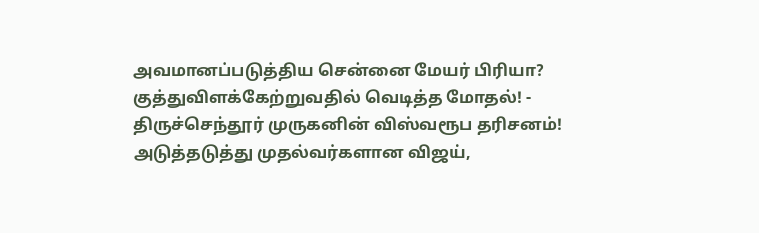அவமானப்படுத்திய சென்னை மேயர் பிரியா? குத்துவிளக்கேற்றுவதில் வெடித்த மோதல்! -
திருச்செந்தூர் முருகனின் விஸ்வரூப தரிசனம்! அடுத்தடுத்து முதல்வர்களான விஜய்,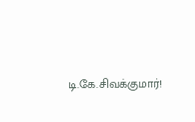டி.கே.சிவக்குமார்!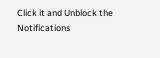Click it and Unblock the Notifications